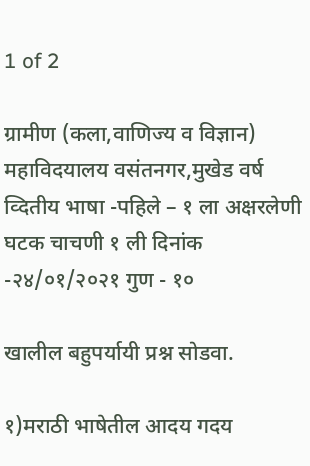1 of 2

ग्रामीण (कला,वाणिज्य व विज्ञान) महाविदयालय वसंतनगर,मुखेड वर्ष व्दितीय भाषा -पहिले – १ ला अक्षरलेणी घटक चाचणी १ ली दिनांक -२४/०१/२०२१ गुण - १०

खालील बहुपर्यायी प्रश्न सोडवा.

१)मराठी भाषेतील आदय गदय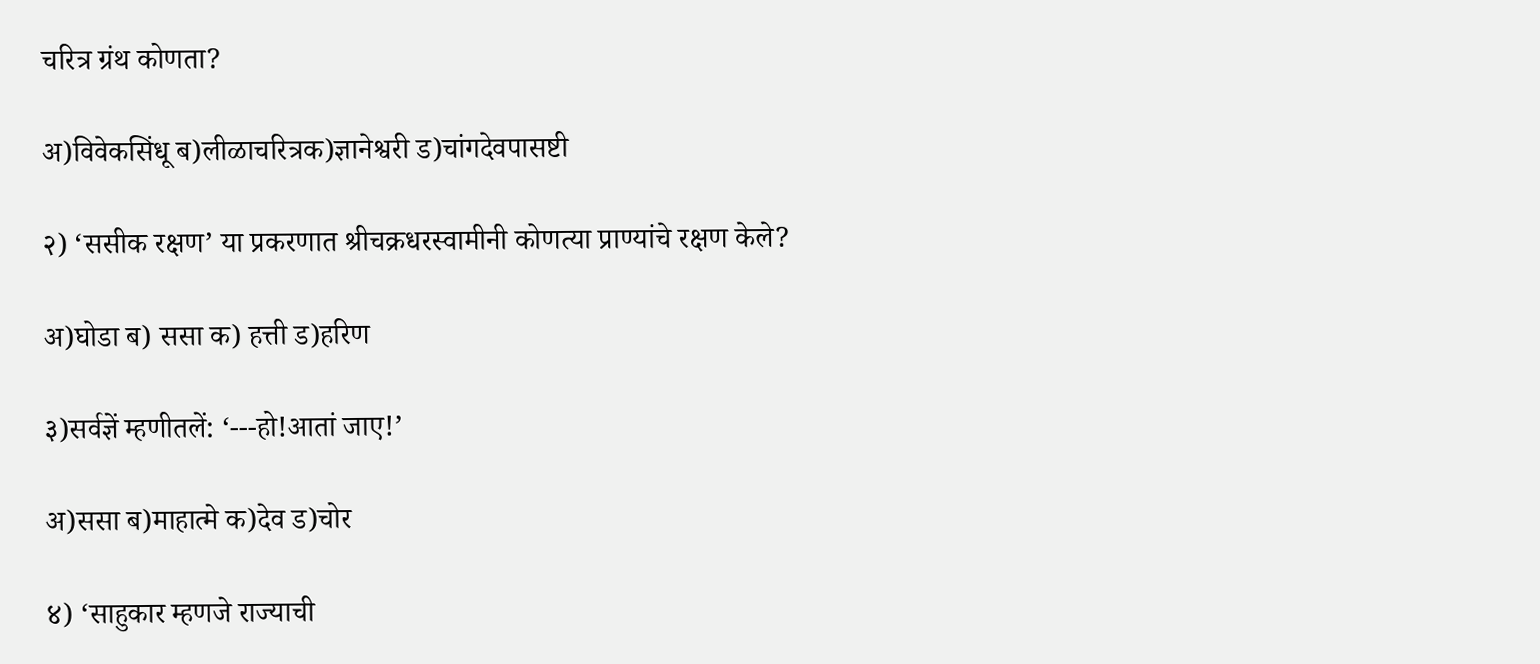चरित्र ग्रंथ कोणता?

अ)विवेकसिंधू ब)लीळाचरित्रक)ज्ञानेश्वरी ड)चांगदेवपासष्टी

२) ‘ससीक रक्षण’ या प्रकरणात श्रीचक्रधरस्वामीनी कोणत्या प्राण्यांचे रक्षण केले?

अ)घोडा ब) ससा क) हत्ती ड)हरिण

३)सर्वज्ञें म्हणीतलें: ‘---हो!आतां जाए!’

अ)ससा ब)माहात्मे क)देव ड)चोर

४) ‘साहुकार म्हणजे राज्याची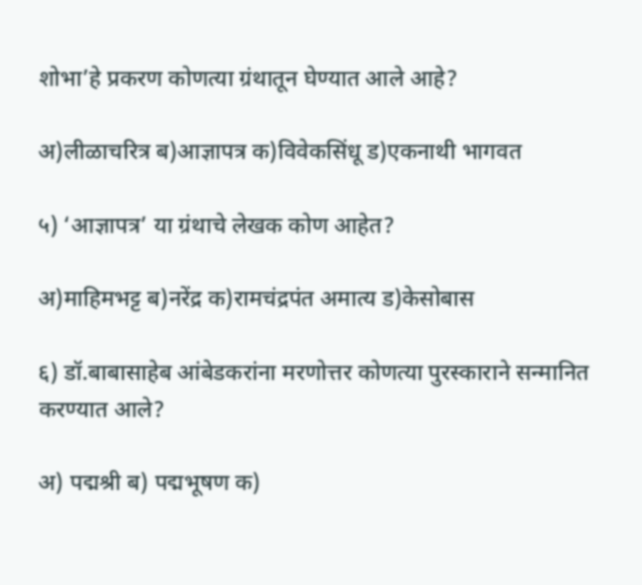शोभा’हे प्रकरण कोणत्या ग्रंथातून घेण्यात आले आहे?

अ)लीळाचरित्र ब)आज्ञापत्र क)विवेकसिंधू ड)एकनाथी भागवत

५) ‘आज्ञापत्र’ या ग्रंथाचे लेखक कोण आहेत?

अ)माहिमभट्ट ब)नरेंद्र क)रामचंद्रपंत अमात्य ड)केसोबास

६) डॉ.बाबासाहेब आंबेडकरांना मरणोत्तर कोणत्या पुरस्काराने सन्मानित करण्यात आले?

अ) पद्मश्री ब) पद्मभूषण क)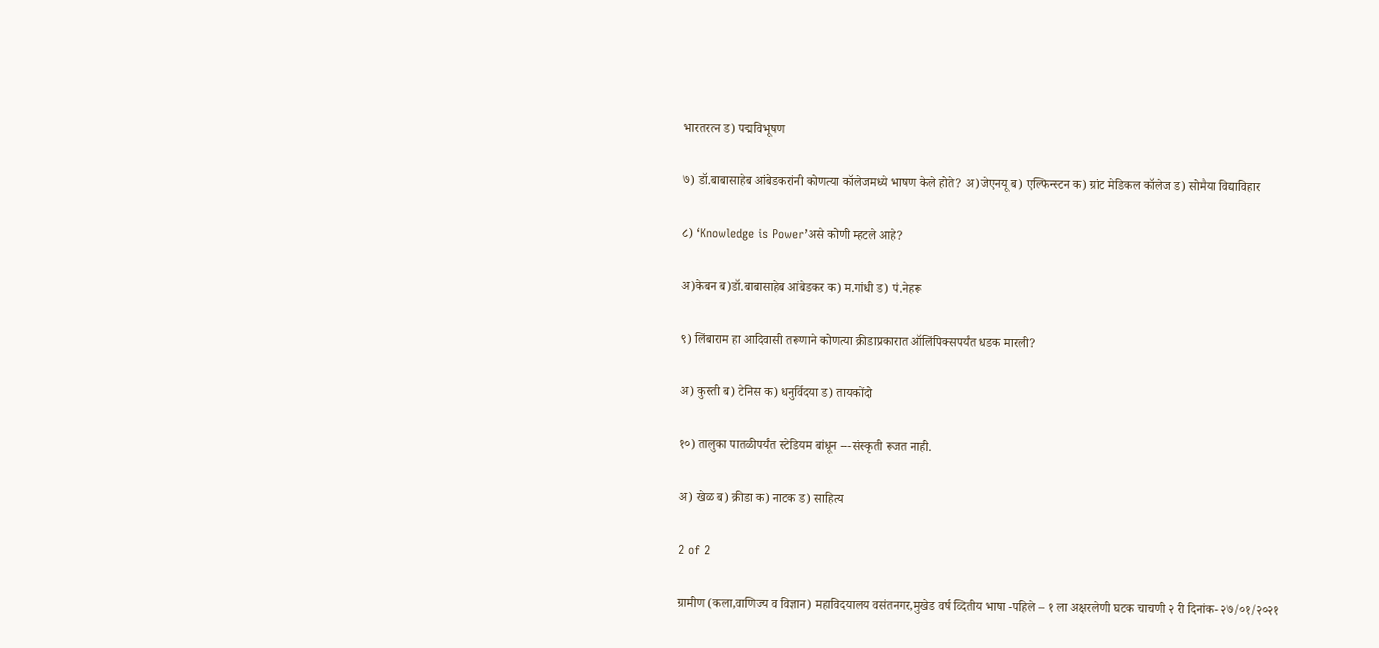भारतरत्न ड) पद्मविभूषण

७) डॉ.बाबासाहेब आंबेडकरांनी कोणत्या कॉलेजमध्ये भाषण केले होते? अ)जेएनयू ब) एल्फिन्स्टन क) ग्रांट मेडिकल कॉलेज ड) सोमैया विद्याविहार

८) ‘Knowledge is Power’असे कोणी म्हटले आहे?

अ)केबन ब)डॉ.बाबासाहेब आंबेडकर क) म.गांधी ड) पं.नेहरू

९) लिंबाराम हा आदिवासी तरूणाने कोणत्या क्रीडाप्रकारात ऑलिंपिक्सपर्यंत धडक मारली?

अ) कुस्ती ब) टेनिस क) धनुर्विदया ड) तायकोंदो

१०) तालुका पातळीपर्यंत स्टेडियम बांधून ---संस्कृती रूजत नाही.

अ) खेळ ब) क्रीडा क) नाटक ड) साहित्य

2 of 2

ग्रामीण (कला,वाणिज्य व विज्ञान) महाविदयालय वसंतनगर,मुखेड वर्ष व्दितीय भाषा -पहिले – १ ला अक्षरलेणी घटक चाचणी २ री दिनांक- २७/०१/२०२१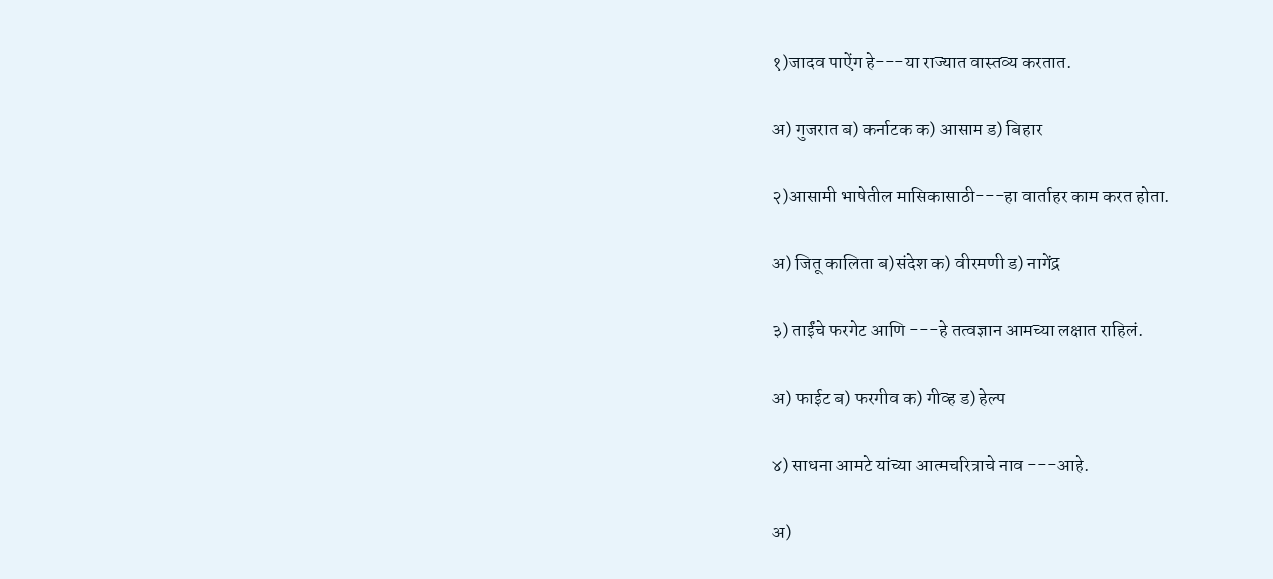१)जादव पाऐंग हे---या राज्यात वास्तव्य करतात.

अ) गुजरात ब) कर्नाटक क) आसाम ड) बिहार

२)आसामी भाषेतील मासिकासाठी---हा वार्ताहर काम करत होता.

अ) जितू कालिता ब)संदेश क) वीरमणी ड) नागेंद्र

३) ताईंचे फरगेट आणि ---हे तत्वज्ञान आमच्या लक्षात राहिलं.

अ) फाईट ब) फरगीव क) गीव्ह ड) हेल्प

४) साधना आमटे यांच्या आत्मचरित्राचे नाव ---आहे.

अ)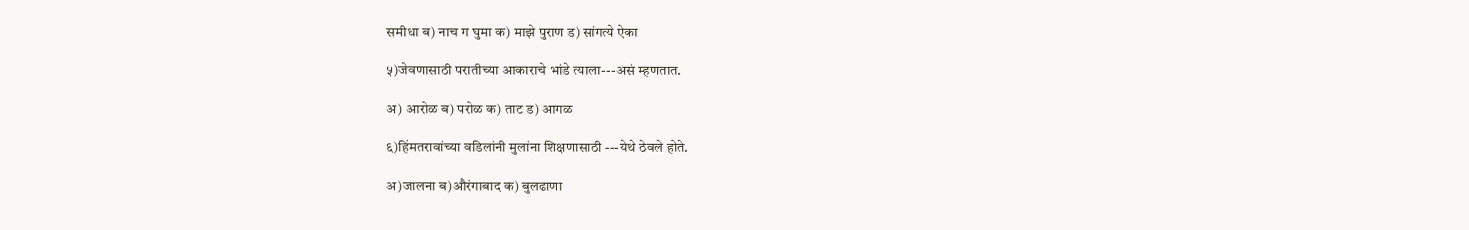समीधा ब) नाच ग घुमा क) माझे पुराण ड) सांगत्ये ऐका

५)जेवणासाठी परातीच्या आकाराचे भांडे त्याला---असं म्हणतात.

अ) आरोळ ब) परोळ क) ताट ड) आगळ

६)हिंमतरावांच्या वडिलांनी मुलांना शिक्षणासाठी ---येथे ठेवले होते.

अ)जालना ब)औरंगाबाद क) बुलढाणा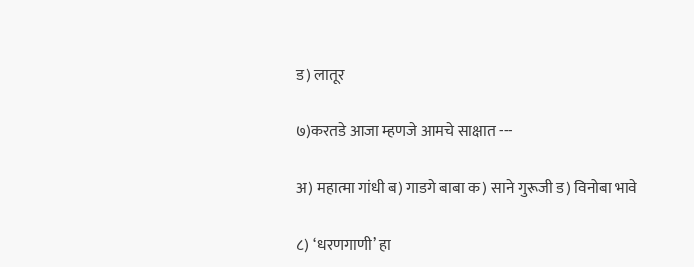ड) लातूर

७)करतडे आजा म्हणजे आमचे साक्षात ---

अ) महात्मा गांधी ब) गाडगे बाबा क) साने गुरूजी ड) विनोबा भावे

८) ‘धरणगाणी’ हा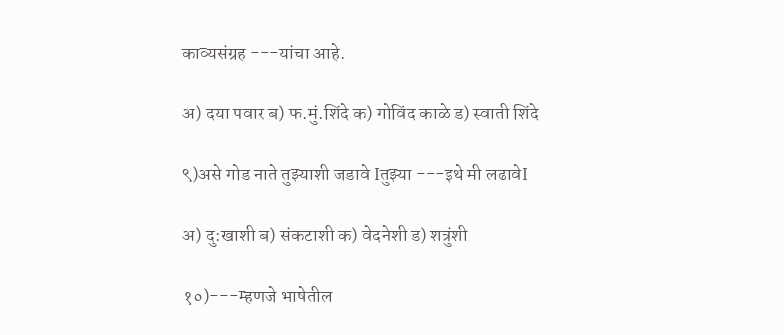काव्यसंग्रह ---यांचा आहे.

अ) दया पवार ब) फ.मुं.शिंदे क) गोविंद काळे ड) स्वाती शिंदे

९)असे गोड नाते तुझ्याशी जडावे Iतुझ्या ---इथे मी लढावेI

अ) दु:खाशी ब) संकटाशी क) वेदनेशी ड) शत्रुंशी

१०)---म्हणजे भाषेतील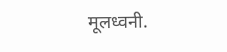मूलध्वनी.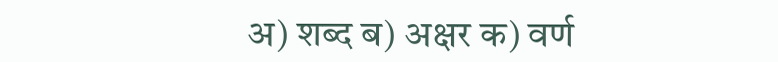अ) शब्द ब) अक्षर क) वर्ण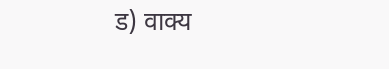ड) वाक्य